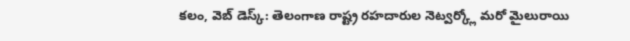కలం, వెబ్ డెస్క్: తెలంగాణ రాష్ట్ర రహదారుల నెట్వర్క్లో మరో మైలురాయి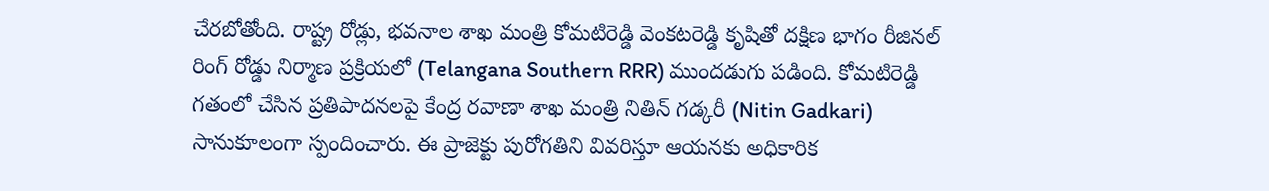చేరబోతోంది. రాష్ట్ర రోడ్లు, భవనాల శాఖ మంత్రి కోమటిరెడ్డి వెంకటరెడ్డి కృషితో దక్షిణ భాగం రీజినల్ రింగ్ రోడ్డు నిర్మాణ ప్రక్రియలో (Telangana Southern RRR) ముందడుగు పడింది. కోమటిరెడ్డి గతంలో చేసిన ప్రతిపాదనలపై కేంద్ర రవాణా శాఖ మంత్రి నితిన్ గడ్కరీ (Nitin Gadkari) సానుకూలంగా స్పందించారు. ఈ ప్రాజెక్టు పురోగతిని వివరిస్తూ ఆయనకు అధికారిక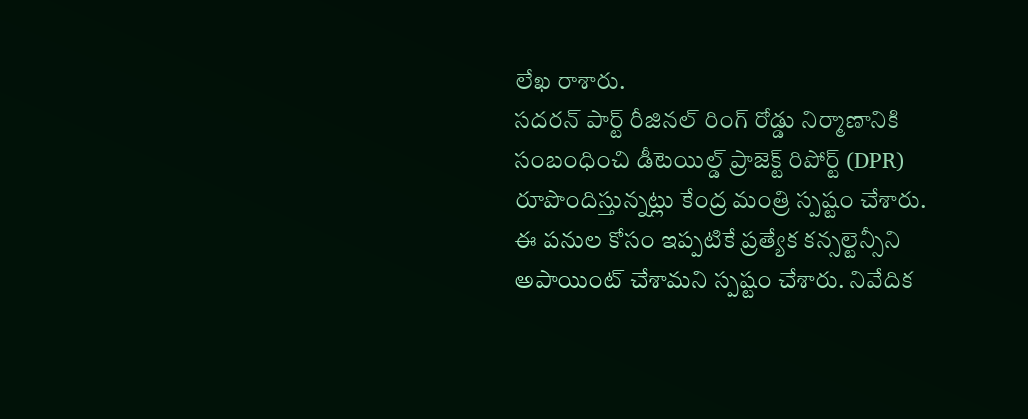లేఖ రాశారు.
సదరన్ పార్ట్ రీజినల్ రింగ్ రోడ్డు నిర్మాణానికి సంబంధించి డీటెయిల్డ్ ప్రాజెక్ట్ రిపోర్ట్ (DPR) రూపొందిస్తున్నట్లు కేంద్ర మంత్రి స్పష్టం చేశారు. ఈ పనుల కోసం ఇప్పటికే ప్రత్యేక కన్సల్టెన్సీని అపాయింట్ చేశామని స్పష్టం చేశారు. నివేదిక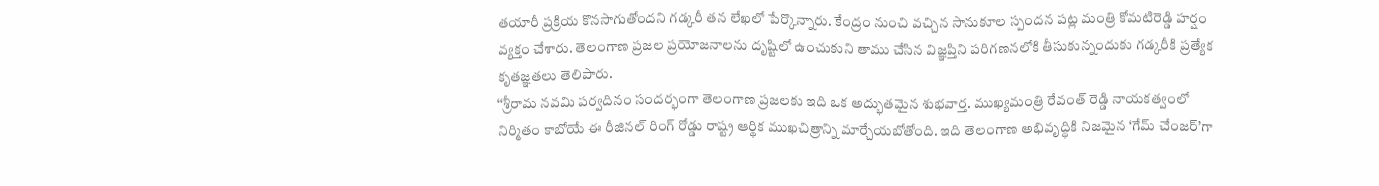తయారీ ప్రక్రియ కొనసాగుతోందని గడ్కరీ తన లేఖలో పేర్కొన్నారు. కేంద్రం నుంచి వచ్చిన సానుకూల స్పందన పట్ల మంత్రి కోమటిరెడ్డి హర్షం వ్యక్తం చేశారు. తెలంగాణ ప్రజల ప్రయోజనాలను దృష్టిలో ఉంచుకుని తాము చేసిన విజ్ఞప్తిని పరిగణనలోకి తీసుకున్నందుకు గడ్కరీకి ప్రత్యేక కృతజ్ఞతలు తెలిపారు.
‘‘శ్రీరామ నవమి పర్వదినం సందర్భంగా తెలంగాణ ప్రజలకు ఇది ఒక అద్భుతమైన శుభవార్త. ముఖ్యమంత్రి రేవంత్ రెడ్డి నాయకత్వంలో నిర్మితం కాబోయే ఈ రీజినల్ రింగ్ రోడ్డు రాష్ట్ర ఆర్థిక ముఖచిత్రాన్ని మార్చేయబోతోంది. ఇది తెలంగాణ అభివృద్ధికి నిజమైన ‘గేమ్ చేంజర్’గా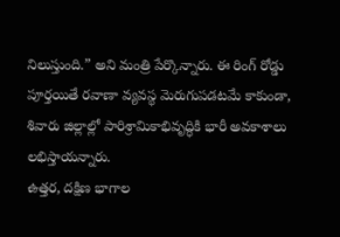నిలుస్తుంది.” అని మంత్రి పేర్కొన్నారు. ఈ రింగ్ రోడ్డు పూర్తయితే రవాణా వ్యవస్థ మెరుగుపడటమే కాకుండా, శివారు జిల్లాల్లో పారిశ్రామికాభివృద్ధికి భారీ అవకాశాలు లభిస్తాయన్నారు.
ఉత్తర, దక్షిణ భాగాల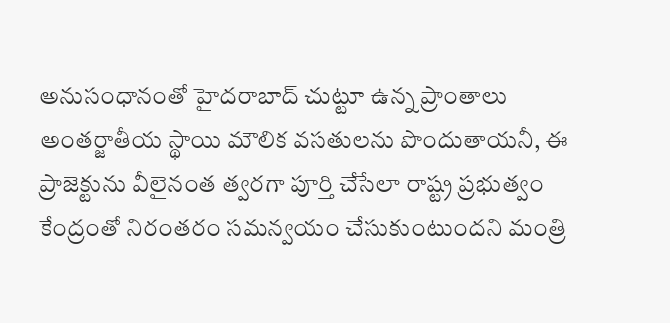అనుసంధానంతో హైదరాబాద్ చుట్టూ ఉన్న ప్రాంతాలు అంతర్జాతీయ స్థాయి మౌలిక వసతులను పొందుతాయనీ, ఈ ప్రాజెక్టును వీలైనంత త్వరగా పూర్తి చేసేలా రాష్ట్ర ప్రభుత్వం కేంద్రంతో నిరంతరం సమన్వయం చేసుకుంటుందని మంత్రి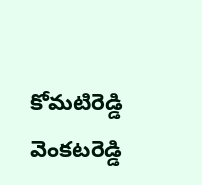కోమటిరెడ్డి వెంకటరెడ్డి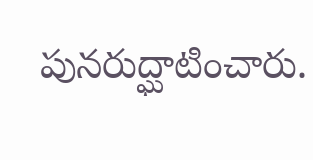పునరుద్ఘాటించారు.